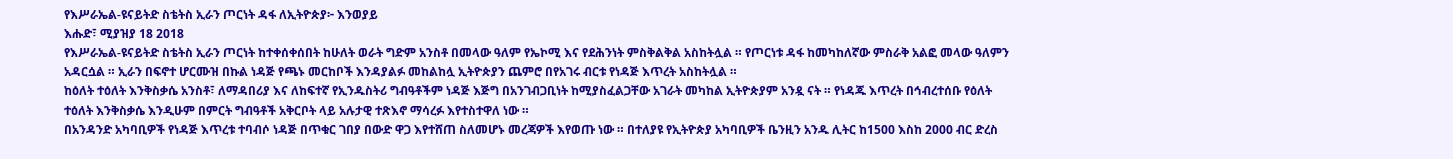የእሥራኤል-ዩናይትድ ስቴትስ ኢራን ጦርነት ዳፋ ለኢትዮጵያ፦ እንወያይ
እሑድ፣ ሚያዝያ 18 2018
የእሥራኤል-ዩናይትድ ስቴትስ ኢራን ጦርነት ከተቀሰቀሰበት ከሁለት ወራት ግድም አንስቶ በመላው ዓለም የኤኮሚ እና የደሕንነት ምስቅልቅል አስከትሏል ። የጦርነቱ ዳፋ ከመካከለኛው ምስራቅ አልፎ መላው ዓለምን አዳርሷል ። ኢራን በፍኖተ ሆርሙዝ በኩል ነዳጅ የጫኑ መርከቦች እንዳያልፉ መከልከሏ ኢትዮጵያን ጨምሮ በየአገሩ ብርቱ የነዳጅ እጥረት አስከትሏል ።
ከዕለት ተዕለት እንቅስቃሴ አንስቶ፣ ለማዳበሪያ እና ለከፍተኛ የኢንዱስትሪ ግብዓቶችም ነዳጅ እጅግ በአንገብጋቢነት ከሚያስፈልጋቸው አገራት መካከል ኢትዮጵያም አንዷ ናት ። የነዳጁ እጥረት በኅብረተሰቡ የዕለት ተዕለት እንቅስቃሴ እንዲሁም በምርት ግብዓቶች አቅርቦት ላይ አሉታዊ ተጽእኖ ማሳረፉ እየተስተዋለ ነው ።
በአንዳንድ አካባቢዎች የነዳጅ እጥረቱ ተባብሶ ነዳጅ በጥቁር ገበያ በውድ ዋጋ እየተሸጠ ስለመሆኑ መረጃዎች እየወጡ ነው ። በተለያዩ የኢትዮጵያ አካባቢዎች ቤንዚን አንዱ ሊትር ከ1500 እስከ 2000 ብር ድረስ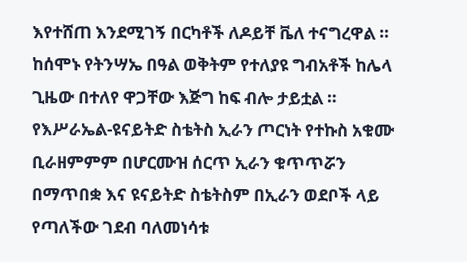እየተሸጠ እንደሚገኝ በርካቶች ለዶይቸ ቬለ ተናግረዋል ። ከሰሞኑ የትንሣኤ በዓል ወቅትም የተለያዩ ግብአቶች ከሌላ ጊዜው በተለየ ዋጋቸው እጅግ ከፍ ብሎ ታይቷል ።
የእሥራኤል-ዩናይትድ ስቴትስ ኢራን ጦርነት የተኩስ አቁሙ ቢራዘምምም በሆርሙዝ ሰርጥ ኢራን ቁጥጥሯን በማጥበቋ እና ዩናይትድ ስቴትስም በኢራን ወደቦች ላይ የጣለችው ገደብ ባለመነሳቱ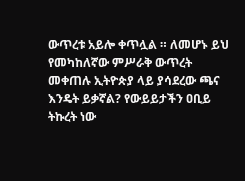ውጥረቱ አይሎ ቀጥሏል ። ለመሆኑ ይህ የመካከለኛው ምሥራቅ ውጥረት መቀጠሉ ኢትዮጵያ ላይ ያሳደረው ጫና እንዴት ይቃኛል? የውይይታችን ዐቢይ ትኩረት ነው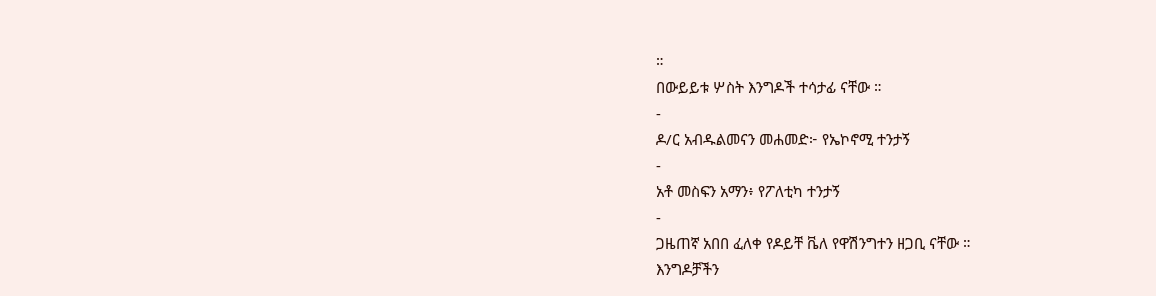።
በውይይቱ ሦስት እንግዶች ተሳታፊ ናቸው ።
-
ዶ/ር አብዱልመናን መሐመድ፦ የኤኮኖሚ ተንታኝ
-
አቶ መስፍን አማን፥ የፖለቲካ ተንታኝ
-
ጋዜጠኛ አበበ ፈለቀ የዶይቸ ቬለ የዋሽንግተን ዘጋቢ ናቸው ።
እንግዶቻችን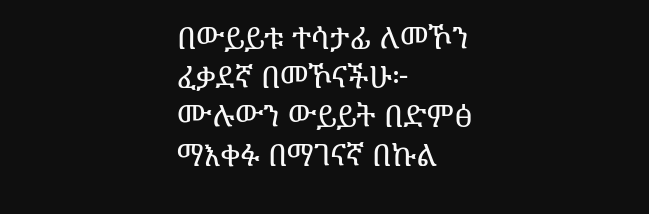በውይይቱ ተሳታፊ ለመኾን ፈቃደኛ በመኾናችሁ፦
ሙሉውን ውይይት በድምፅ ማእቀፉ በማገናኛ በኩል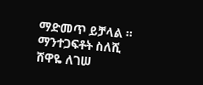ማድመጥ ይቻላል ።
ማንተጋፍቶት ስለሺ
ሸዋዬ ለገሠ